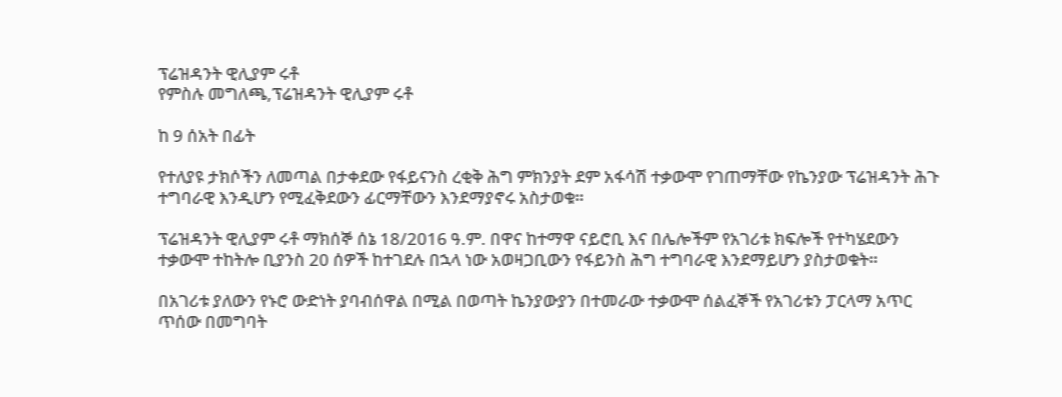ፕሬዝዳንት ዊሊያም ሩቶ
የምስሉ መግለጫ,ፕሬዝዳንት ዊሊያም ሩቶ

ከ 9 ሰአት በፊት

የተለያዩ ታክሶችን ለመጣል በታቀደው የፋይናንስ ረቂቅ ሕግ ምክንያት ደም አፋሳሽ ተቃውሞ የገጠማቸው የኬንያው ፕሬዝዳንት ሕጉ ተግባራዊ እንዲሆን የሚፈቅደውን ፊርማቸውን እንደማያኖሩ አስታወቁ።

ፕሬዝዳንት ዊሊያም ሩቶ ማክሰኞ ሰኔ 18/2016 ዓ.ም. በዋና ከተማዋ ናይሮቢ እና በሌሎችም የአገሪቱ ክፍሎች የተካሄደውን ተቃውሞ ተከትሎ ቢያንስ 20 ሰዎች ከተገደሉ በኋላ ነው አወዛጋቢውን የፋይንስ ሕግ ተግባራዊ እንደማይሆን ያስታወቁት።

በአገሪቱ ያለውን የኑሮ ውድነት ያባብሰዋል በሚል በወጣት ኬንያውያን በተመራው ተቃውሞ ሰልፈኞች የአገሪቱን ፓርላማ አጥር ጥሰው በመግባት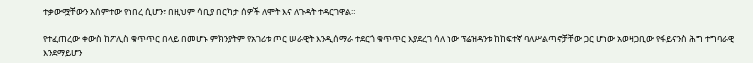ተቃውሟቸውን አሰምተው የነበረ ሲሆን፣ በዚህም ሳቢያ በርካታ ሰዎች ለሞት እና ለጉዳት ተዳርገዋል።

የተፈጠረው ቀውስ ከፖሊስ ቁጥጥር በላይ በመሆኑ ምክንያትም የአገሪቱ ጦር ሠራዊት እንዲሰማራ ተደርጎ ቁጥጥር እያደረገ ሳለ ነው ፕሬዝዳንቱ ከከፍተኛ ባለሥልጣኖቻቸው ጋር ሆነው አወዛጋቢው የፋይናንስ ሕግ ተግባራዊ እንደማይሆን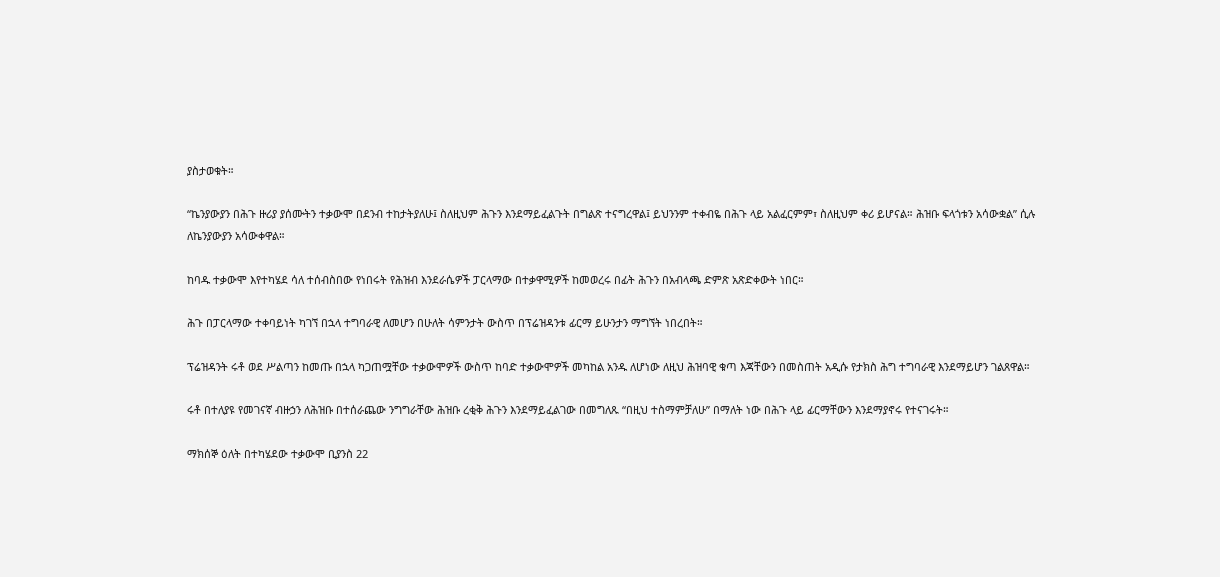ያስታወቁት።

“ኬንያውያን በሕጉ ዙሪያ ያሰሙትን ተቃውሞ በደንብ ተከታትያለሁ፤ ስለዚህም ሕጉን እንደማይፈልጉት በግልጽ ተናግረዋል፤ ይህንንም ተቀብዬ በሕጉ ላይ አልፈርምም፣ ስለዚህም ቀሪ ይሆናል። ሕዝቡ ፍላጎቱን አሳውቋል” ሲሉ ለኬንያውያን አሳውቀዋል።

ከባዱ ተቃውሞ እየተካሄደ ሳለ ተሰብስበው የነበሩት የሕዝብ እንደራሴዎች ፓርላማው በተቃዋሚዎች ከመወረሩ በፊት ሕጉን በአብላጫ ድምጽ አጽድቀውት ነበር።

ሕጉ በፓርላማው ተቀባይነት ካገኘ በኋላ ተግባራዊ ለመሆን በሁለት ሳምንታት ውስጥ በፕሬዝዳንቱ ፊርማ ይሁንታን ማግኘት ነበረበት።

ፕሬዝዳንት ሩቶ ወደ ሥልጣን ከመጡ በኋላ ካጋጠሟቸው ተቃውሞዎች ውስጥ ከባድ ተቃውሞዎች መካከል አንዱ ለሆነው ለዚህ ሕዝባዊ ቁጣ እጃቸውን በመስጠት አዲሱ የታክስ ሕግ ተግባራዊ እንደማይሆን ገልጸዋል።

ሩቶ በተለያዩ የመገናኛ ብዙኃን ለሕዝቡ በተሰራጨው ንግግራቸው ሕዝቡ ረቂቅ ሕጉን እንደማይፈልገው በመግለጹ “በዚህ ተስማምቻለሁ” በማለት ነው በሕጉ ላይ ፊርማቸውን እንደማያኖሩ የተናገሩት።

ማክሰኞ ዕለት በተካሄደው ተቃውሞ ቢያንስ 22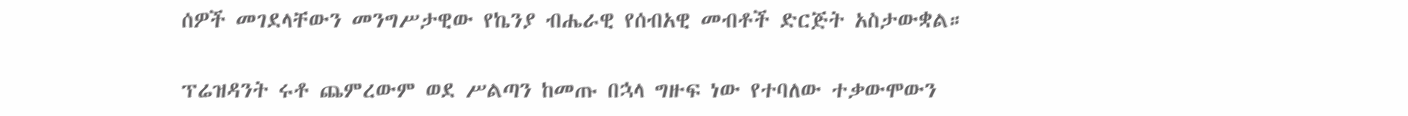ሰዎች መገደላቸውን መንግሥታዊው የኬንያ ብሔራዊ የሰብአዊ መብቶች ድርጅት አስታውቋል።

ፕሬዝዳንት ሩቶ ጨምረውም ወደ ሥልጣን ከመጡ በኋላ ግዙፍ ነው የተባለው ተቃውሞውን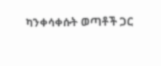ካንቀሳቀሱት ወጣቶች ጋር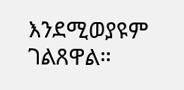እንደሚወያዩም ገልጸዋል።